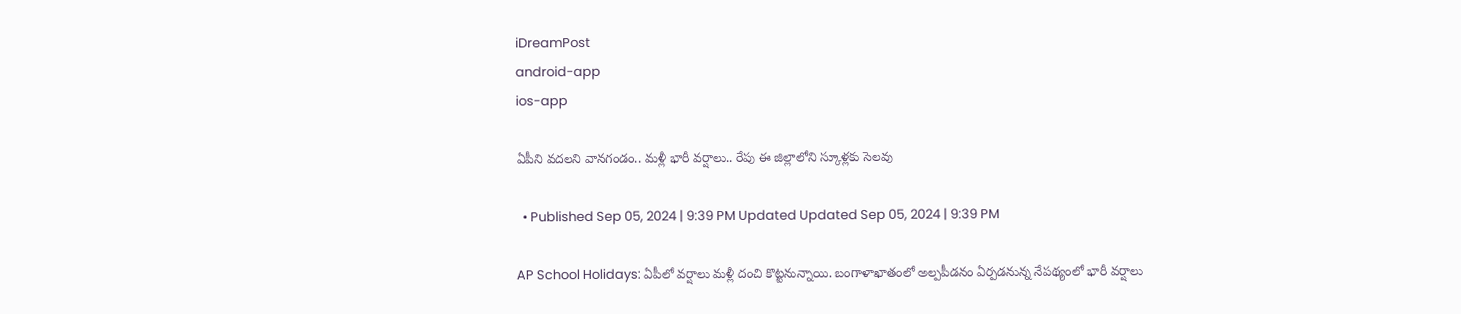iDreamPost
android-app
ios-app

ఏపీని వదలని వానగండం.. మళ్లీ భారీ వర్షాలు.. రేపు ఈ జిల్లాలోని స్కూళ్లకు సెలవు

  • Published Sep 05, 2024 | 9:39 PM Updated Updated Sep 05, 2024 | 9:39 PM

AP School Holidays: ఏపీలో వర్షాలు మళ్లీ దంచి కొట్టనున్నాయి. బంగాళాఖాతంలో అల్పపీడనం ఏర్పడనున్న నేపథ్యంలో భారీ వర్షాలు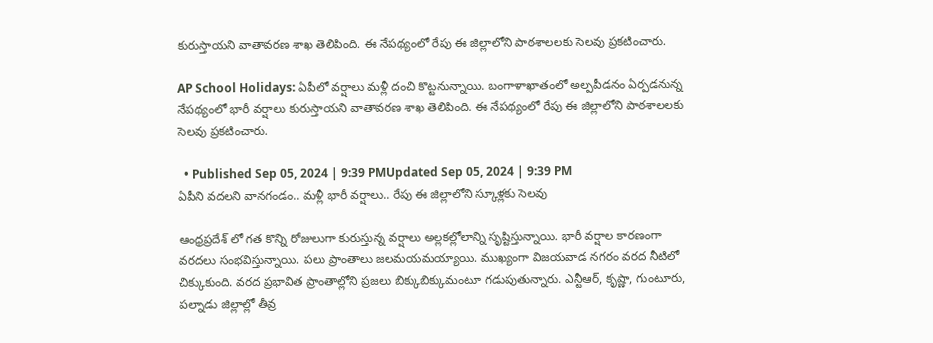కురుస్తాయని వాతావరణ శాఖ తెలిపింది. ఈ నేపథ్యంలో రేపు ఈ జిల్లాలోని పాఠశాలలకు సెలవు ప్రకటించారు.

AP School Holidays: ఏపీలో వర్షాలు మళ్లీ దంచి కొట్టనున్నాయి. బంగాళాఖాతంలో అల్పపీడనం ఏర్పడనున్న నేపథ్యంలో భారీ వర్షాలు కురుస్తాయని వాతావరణ శాఖ తెలిపింది. ఈ నేపథ్యంలో రేపు ఈ జిల్లాలోని పాఠశాలలకు సెలవు ప్రకటించారు.

  • Published Sep 05, 2024 | 9:39 PMUpdated Sep 05, 2024 | 9:39 PM
ఏపీని వదలని వానగండం.. మళ్లీ భారీ వర్షాలు.. రేపు ఈ జిల్లాలోని స్కూళ్లకు సెలవు

ఆంధ్రప్రదేశ్ లో గత కొన్ని రోజులుగా కురుస్తున్న వర్షాలు అల్లకల్లోలాన్ని సృష్టిస్తున్నాయి. భారీ వర్షాల కారణంగా వరదలు సంభవిస్తున్నాయి. పలు ప్రాంతాలు జలమయమయ్యాయి. ముఖ్యంగా విజయవాడ నగరం వరద నీటిలో చిక్కుకుంది. వరద ప్రభావిత ప్రాంతాల్లోని ప్రజలు బిక్కుబిక్కుమంటూ గడుపుతున్నారు. ఎన్టీఆర్, కృష్ణా, గుంటూరు, పల్నాడు జిల్లాల్లో తీవ్ర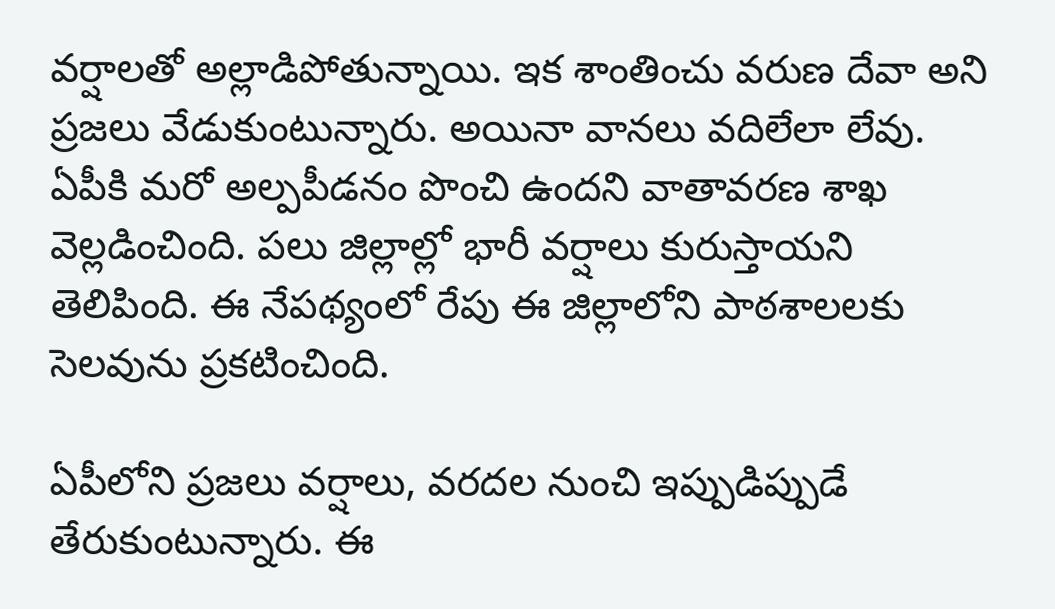వర్షాలతో అల్లాడిపోతున్నాయి. ఇక శాంతించు వరుణ దేవా అని ప్రజలు వేడుకుంటున్నారు. అయినా వానలు వదిలేలా లేవు. ఏపీకి మరో అల్పపీడనం పొంచి ఉందని వాతావరణ శాఖ వెల్లడించింది. పలు జిల్లాల్లో భారీ వర్షాలు కురుస్తాయని తెలిపింది. ఈ నేపథ్యంలో రేపు ఈ జిల్లాలోని పాఠశాలలకు సెలవును ప్రకటించింది.

ఏపీలోని ప్రజలు వర్షాలు, వరదల నుంచి ఇప్పుడిప్పుడే తేరుకుంటున్నారు. ఈ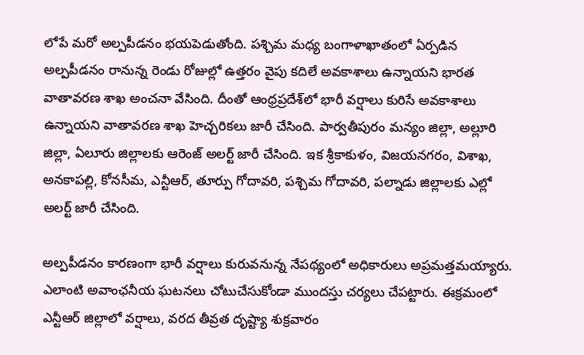లోపే మరో అల్పపీడనం భయపెడుతోంది. పశ్చిమ మధ్య బంగాళాఖాతంలో ఏర్పడిన అల్పపీడనం రానున్న రెండు రోజుల్లో ఉత్తరం వైపు కదిలే అవకాశాలు ఉన్నాయని భారత వాతావరణ శాఖ అంచనా వేసింది. దీంతో ఆంధ్రప్రదేశ్‌లో భారీ వర్షాలు కురిసే అవకాశాలు ఉన్నాయని వాతావరణ శాఖ హెచ్చరికలు జారీ చేసింది. పార్వతీపురం మన్యం జిల్లా, అల్లూరి జిల్లా, ఏలూరు జిల్లాలకు ఆరెంజ్‌ అలర్ట్ జారీ చేసింది. ఇక శ్రీకాకుళం, విజయనగరం, విశాఖ, అనకాపల్లి, కోనసీమ, ఎన్టీఆర్‌, తూర్పు గోదావరి, పశ్చిమ గోదావరి, పల్నాడు జిల్లాలకు ఎల్లో అలర్ట్ జారీ చేసింది.

అల్పపీడనం కారణంగా భారీ వర్షాలు కురువనున్న నేపథ్యంలో అధికారులు అప్రమత్తమయ్యారు. ఎలాంటి అవాంఛనీయ ఘటనలు చోటుచేసుకోండా ముందస్తు చర్యలు చేపట్టారు. ఈక్రమంలో ఎన్టీఆర్ జిల్లాలో వర్షాలు, వరద తీవ్రత దృష్ట్యా శుక్రవారం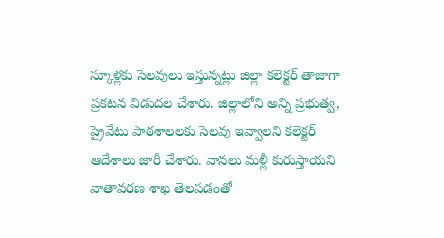స్కూళ్లకు సెలవులు ఇస్తున్నట్లు జిల్లా కలెక్టర్ తాజాగా ప్రకటన విడుదల చేశారు. జిల్లాలోని అన్ని ప్రభుత్వ, ప్రైవేటు పాఠశాలలకు సెలవు ఇవ్వాలని కలెక్టర్ ఆదేశాలు జారీ చేశారు. వానలు మళ్లీ కురుస్తాయని వాతావరణ శాఖ తెలపడంతో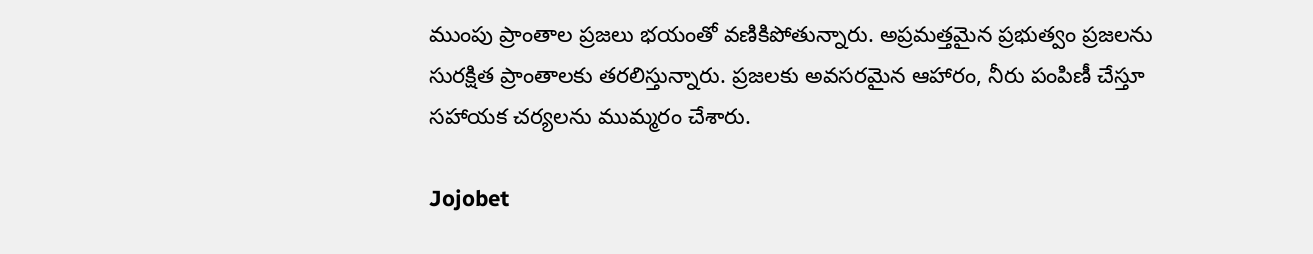ముంపు ప్రాంతాల ప్రజలు భయంతో వణికిపోతున్నారు. అప్రమత్తమైన ప్రభుత్వం ప్రజలను సురక్షిత ప్రాంతాలకు తరలిస్తున్నారు. ప్రజలకు అవసరమైన ఆహారం, నీరు పంపిణీ చేస్తూ సహాయక చర్యలను ముమ్మరం చేశారు.

Jojobet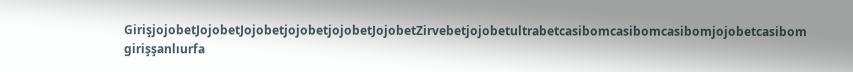GirişjojobetJojobetJojobetjojobetjojobetJojobetZirvebetjojobetultrabetcasibomcasibomcasibomjojobetcasibom girişşanlıurfa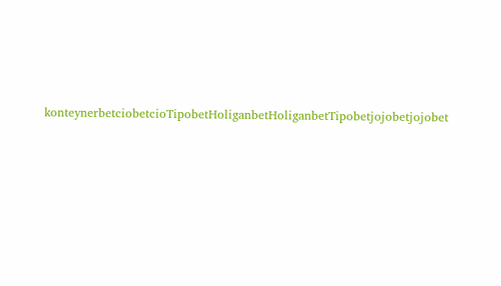konteynerbetciobetcioTipobetHoliganbetHoliganbetTipobetjojobetjojobet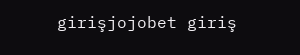girişjojobet giriş